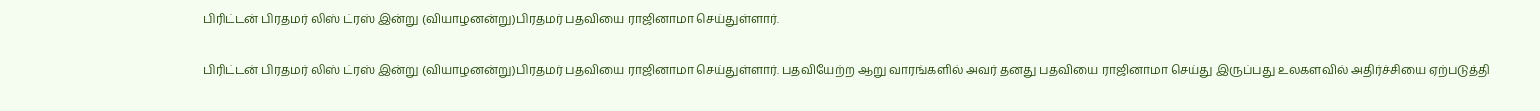பிரிட்டன் பிரதமர் லிஸ் ட்ரஸ் இன்று (வியாழனன்று)பிரதமர் பதவியை ராஜினாமா செய்துள்ளார்.

பிரிட்டன் பிரதமர் லிஸ் ட்ரஸ் இன்று (வியாழனன்று)பிரதமர் பதவியை ராஜினாமா செய்துள்ளார். பதவியேற்ற ஆறு வாரங்களில் அவர் தனது பதவியை ராஜினாமா செய்து இருப்பது உலகளவில் அதிர்ச்சியை ஏற்படுத்தி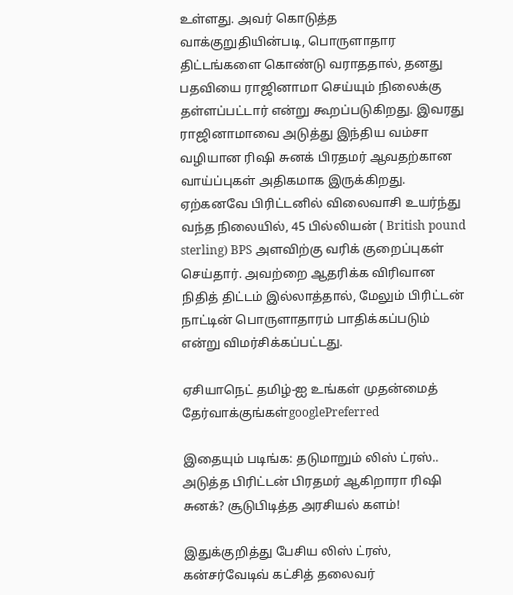உள்ளது. அவர் கொடுத்த வாக்குறுதியின்படி, பொருளாதார திட்டங்களை கொண்டு வராததால், தனது பதவியை ராஜினாமா செய்யும் நிலைக்கு தள்ளப்பட்டார் என்று கூறப்படுகிறது. இவரது ராஜினாமாவை அடுத்து இந்திய வம்சா வழியான ரிஷி சுனக் பிரதமர் ஆவதற்கான வாய்ப்புகள் அதிகமாக இருக்கிறது. ஏற்கனவே பிரிட்டனில் விலைவாசி உயர்ந்து வந்த நிலையில், 45 பில்லியன் ( British pound sterling) BPS அளவிற்கு வரிக் குறைப்புகள் செய்தார். அவற்றை ஆதரிக்க விரிவான நிதித் திட்டம் இல்லாத்தால், மேலும் பிரிட்டன் நாட்டின் பொருளாதாரம் பாதிக்கப்படும் என்று விமர்சிக்கப்பட்டது.

ஏசியாநெட் தமிழ்-ஐ உங்கள் முதன்மைத் தேர்வாக்குங்கள்googlePreferred

இதையும் படிங்க: தடுமாறும் லிஸ் ட்ரஸ்.. அடுத்த பிரிட்டன் பிரதமர் ஆகிறாரா ரிஷி சுனக்? சூடுபிடித்த அரசியல் களம்!

இதுக்குறித்து பேசிய லிஸ் ட்ரஸ், கன்சர்வேடிவ் கட்சித் தலைவர்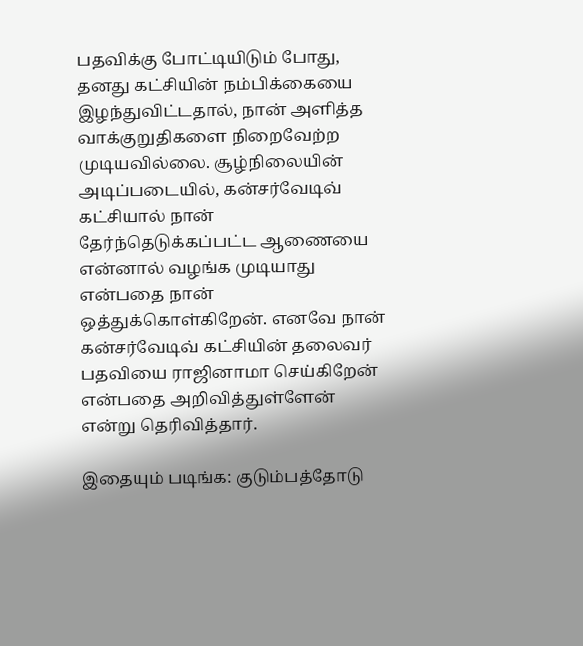பதவிக்கு போட்டியிடும் போது, தனது கட்சியின் நம்பிக்கையை இழந்துவிட்டதால், நான் அளித்த வாக்குறுதிகளை நிறைவேற்ற முடியவில்லை. சூழ்நிலையின் அடிப்படையில், கன்சர்வேடிவ் கட்சியால் நான் தேர்ந்தெடுக்கப்பட்ட ஆணையை என்னால் வழங்க முடியாது என்பதை நான் ஒத்துக்கொள்கிறேன். எனவே நான் கன்சர்வேடிவ் கட்சியின் தலைவர் பதவியை ராஜினாமா செய்கிறேன் என்பதை அறிவித்துள்ளேன் என்று தெரிவித்தார்.

இதையும் படிங்க: குடும்பத்தோடு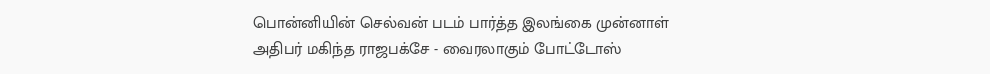பொன்னியின் செல்வன் படம் பார்த்த இலங்கை முன்னாள் அதிபர் மகிந்த ராஜபக்சே - வைரலாகும் போட்டோஸ்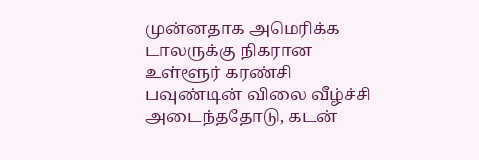முன்னதாக அமெரிக்க டாலருக்கு நிகரான உள்ளூர் கரண்சி பவுண்டின் விலை வீழ்ச்சி அடைந்ததோடு, கடன்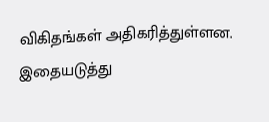விகிதங்கள் அதிகரித்துள்ளன. இதையடுத்து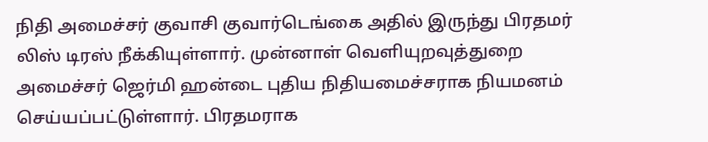நிதி அமைச்சர் குவாசி குவார்டெங்கை அதில் இருந்து பிரதமர் லிஸ் டிரஸ் நீக்கியுள்ளார். முன்னாள் வெளியுறவுத்துறை அமைச்சர் ஜெர்மி ஹன்டை புதிய நிதியமைச்சராக நியமனம் செய்யப்பட்டுள்ளார். பிரதமராக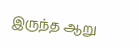இருந்த ஆறு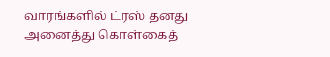வாரங்களில் ட்ரஸ் தனது அனைத்து கொள்கைத்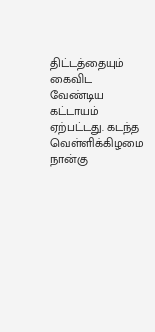திட்டத்தையும் கைவிட வேண்டிய கட்டாயம் ஏற்பட்டது. கடந்த வெள்ளிக்கிழமை நான்கு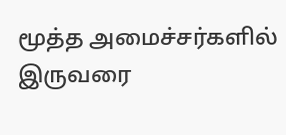மூத்த அமைச்சர்களில் இருவரை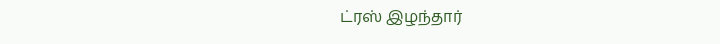ட்ரஸ் இழந்தார்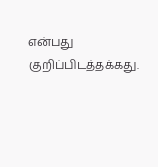என்பது குறிப்பிடத்தக்கது.